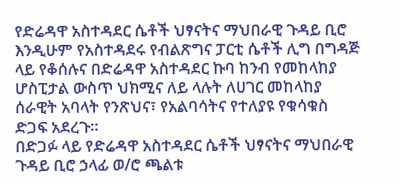የድሬዳዋ አስተዳደር ሴቶች ህፃናትና ማህበራዊ ጉዳይ ቢሮ እንዲሁም የአስተዳደሩ የብልጽግና ፓርቲ ሴቶች ሊግ በግዳጅ ላይ የቆሰሉና በድሬዳዋ አስተዳደር ኩባ ከንብ የመከላከያ ሆስፒታል ውስጥ ህክሚና ለይ ላሉት ለሀገር መከላከያ ሰራዊት አባላት የንጽህና፣ የአልባሳትና የተለያዩ የቁሳቁስ ድጋፍ አደረጉ።
በድጋፉ ላይ የድሬዳዋ አስተዳደር ሴቶች ህፃናትና ማህበራዊ ጉዳይ ቢሮ ኃላፊ ወ/ሮ ጫልቱ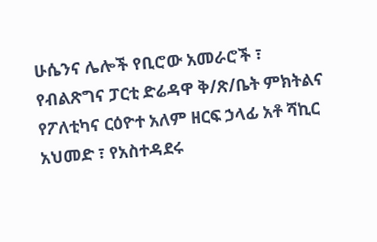ሁሴንና ሌሎች የቢሮው አመራሮች ፣ የብልጽግና ፓርቲ ድሬዳዋ ቅ/ጽ/ቤት ምክትልና የፖለቲካና ርዕዮተ አለም ዘርፍ ኃላፊ አቶ ሻኪር አህመድ ፣ የአስተዳደሩ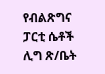የብልጽግና ፓርቲ ሴቶች ሊግ ጽ/ቤት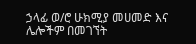ኃላፊ ወ/ሮ ሁክሚያ መሀመድ እና ሌሎችም በመገኘት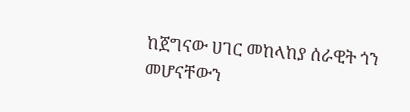ከጀግናው ሀገር መከላከያ ሰራዊት ጎን መሆናቸውን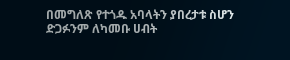በመግለጽ የተጎዱ አባላትን ያበረታቱ ስሆን ድጋፉንም ለካመቡ ሀብት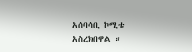አሰባሳቢ ኮሚቴ አስረክበዋል ።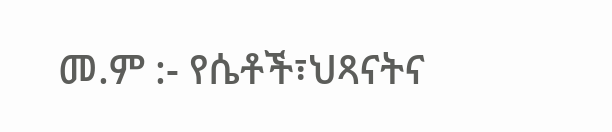መ.ም :- የሴቶች፣ህጻናትና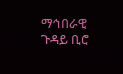ማኅበራዊ ጉዳይ ቢሮ